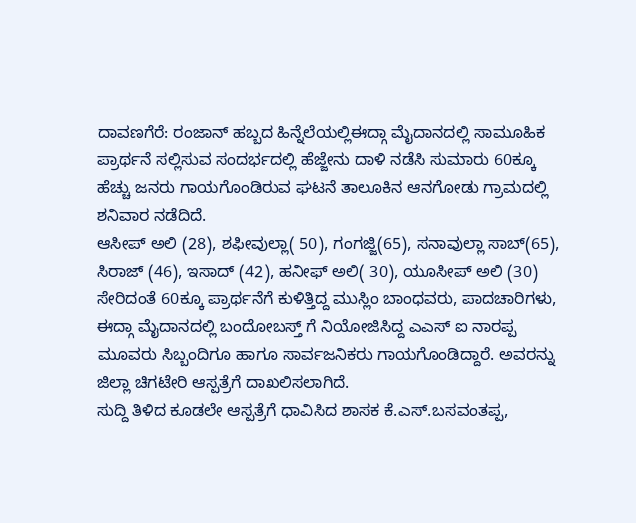ದಾವಣಗೆರೆ: ರಂಜಾನ್ ಹಬ್ಬದ ಹಿನ್ನೆಲೆಯಲ್ಲಿಈದ್ಗಾ ಮೈದಾನದಲ್ಲಿ ಸಾಮೂಹಿಕ ಪ್ರಾರ್ಥನೆ ಸಲ್ಲಿಸುವ ಸಂದರ್ಭದಲ್ಲಿ ಹೆಜ್ಜೇನು ದಾಳಿ ನಡೆಸಿ ಸುಮಾರು 60ಕ್ಕೂ ಹೆಚ್ಚು ಜನರು ಗಾಯಗೊಂಡಿರುವ ಘಟನೆ ತಾಲೂಕಿನ ಆನಗೋಡು ಗ್ರಾಮದಲ್ಲಿ ಶನಿವಾರ ನಡೆದಿದೆ.
ಆಸೀಪ್ ಅಲಿ (28), ಶಫೀವುಲ್ಲಾ( 50), ಗಂಗಜ್ಜಿ(65), ಸನಾವುಲ್ಲಾ ಸಾಬ್(65), ಸಿರಾಜ್ (46), ಇಸಾದ್ (42), ಹನೀಫ್ ಅಲಿ( 30), ಯೂಸೀಪ್ ಅಲಿ (30) ಸೇರಿದಂತೆ 60ಕ್ಕೂ ಪ್ರಾರ್ಥನೆಗೆ ಕುಳಿತ್ತಿದ್ದ ಮುಸ್ಲಿಂ ಬಾಂಧವರು, ಪಾದಚಾರಿಗಳು, ಈದ್ಗಾ ಮೈದಾನದಲ್ಲಿ ಬಂದೋಬಸ್ತ್ ಗೆ ನಿಯೋಜಿಸಿದ್ದ ಎಎಸ್ ಐ ನಾರಪ್ಪ ಮೂವರು ಸಿಬ್ಬಂದಿಗೂ ಹಾಗೂ ಸಾರ್ವಜನಿಕರು ಗಾಯಗೊಂಡಿದ್ದಾರೆ. ಅವರನ್ನು ಜಿಲ್ಲಾ ಚಿಗಟೇರಿ ಆಸ್ಪತ್ರೆಗೆ ದಾಖಲಿಸಲಾಗಿದೆ.
ಸುದ್ದಿ ತಿಳಿದ ಕೂಡಲೇ ಆಸ್ಪತ್ರೆಗೆ ಧಾವಿಸಿದ ಶಾಸಕ ಕೆ.ಎಸ್.ಬಸವಂತಪ್ಪ,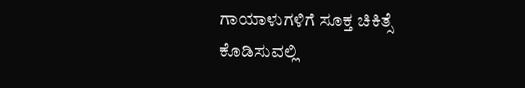ಗಾಯಾಳುಗಳಿಗೆ ಸೂಕ್ತ ಚಿಕಿತ್ಸೆ ಕೊಡಿಸುವಲ್ಲಿ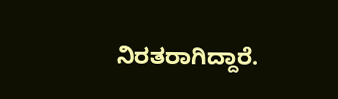ನಿರತರಾಗಿದ್ದಾರೆ.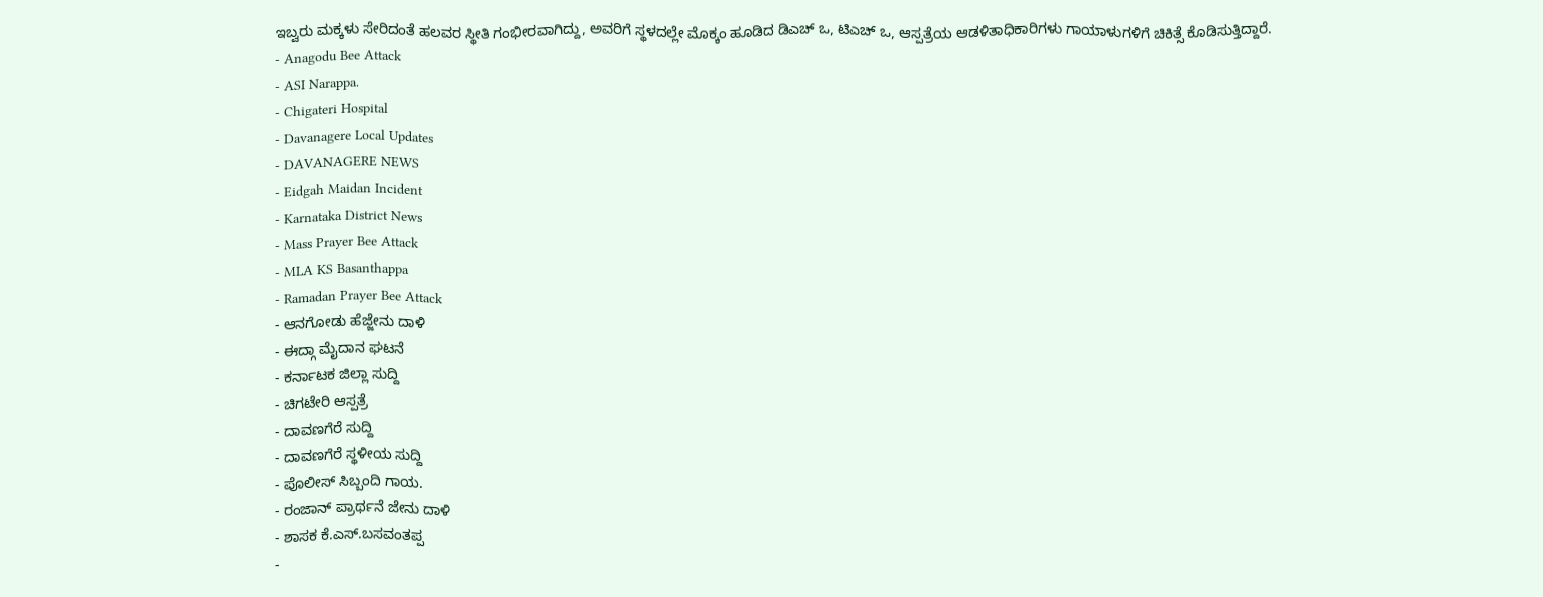ಇಬ್ವರು ಮಕ್ಕಳು ಸೇರಿದಂತೆ ಹಲವರ ಸ್ಥೀತಿ ಗಂಭೀರವಾಗಿದ್ದು, ಅವರಿಗೆ ಸ್ಥಳದಲ್ಲೇ ಮೊಕ್ಕಂ ಹೂಡಿದ ಡಿಎಚ್ ಒ, ಟಿಎಚ್ ಒ, ಆಸ್ಪತ್ರೆಯ ಆಡಳಿತಾಧಿಕಾರಿಗಳು ಗಾಯಾಳುಗಳಿಗೆ ಚಿಕಿತ್ಸೆ ಕೊಡಿಸುತ್ತಿದ್ದಾರೆ.
- Anagodu Bee Attack
- ASI Narappa.
- Chigateri Hospital
- Davanagere Local Updates
- DAVANAGERE NEWS
- Eidgah Maidan Incident
- Karnataka District News
- Mass Prayer Bee Attack
- MLA KS Basanthappa
- Ramadan Prayer Bee Attack
- ಆನಗೋಡು ಹೆಜ್ಜೇನು ದಾಳಿ
- ಈದ್ಗಾ ಮೈದಾನ ಘಟನೆ
- ಕರ್ನಾಟಕ ಜಿಲ್ಲಾ ಸುದ್ದಿ
- ಚಿಗಟೇರಿ ಆಸ್ಪತ್ರೆ
- ದಾವಣಗೆರೆ ಸುದ್ದಿ
- ದಾವಣಗೆರೆ ಸ್ಥಳೀಯ ಸುದ್ದಿ
- ಪೊಲೀಸ್ ಸಿಬ್ಬಂದಿ ಗಾಯ.
- ರಂಜಾನ್ ಪ್ರಾರ್ಥನೆ ಜೇನು ದಾಳಿ
- ಶಾಸಕ ಕೆ.ಎಸ್.ಬಸವಂತಪ್ಪ
-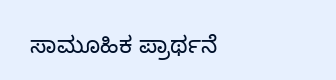ಸಾಮೂಹಿಕ ಪ್ರಾರ್ಥನೆ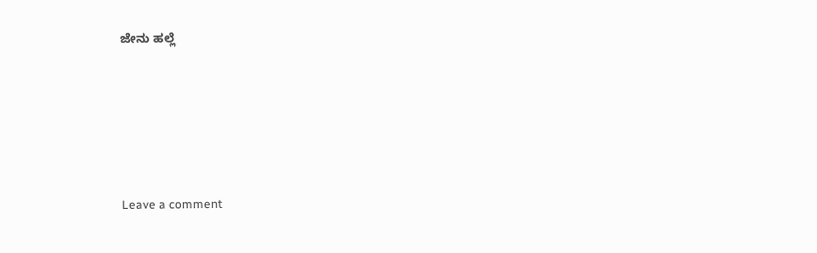ಜೇನು ಹಲ್ಲೆ





Leave a comment